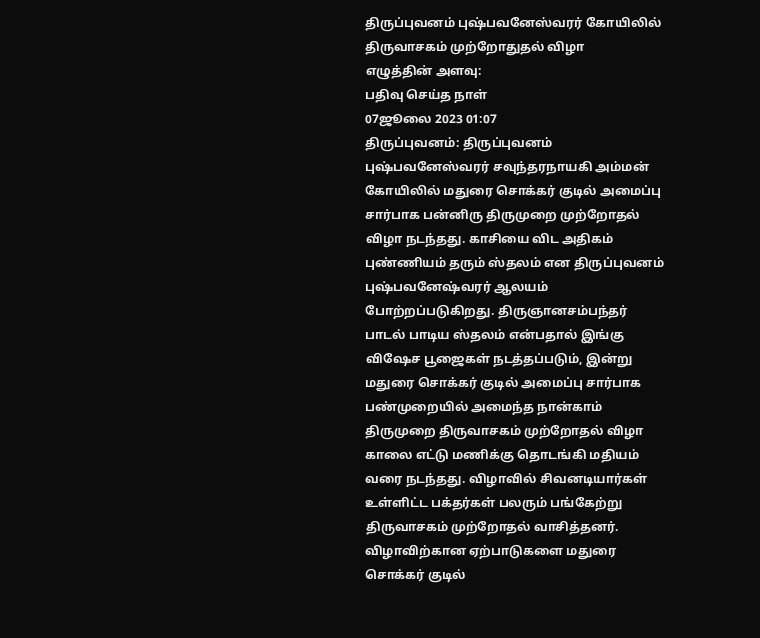திருப்புவனம் புஷ்பவனேஸ்வரர் கோயிலில் திருவாசகம் முற்றோதுதல் விழா
எழுத்தின் அளவு:
பதிவு செய்த நாள்
07ஜூலை 2023 01:07
திருப்புவனம்: திருப்புவனம் புஷ்பவனேஸ்வரர் சவுந்தரநாயகி அம்மன் கோயிலில் மதுரை சொக்கர் குடில் அமைப்பு சார்பாக பன்னிரு திருமுறை முற்றோதல் விழா நடந்தது. காசியை விட அதிகம் புண்ணியம் தரும் ஸ்தலம் என திருப்புவனம் புஷ்பவனேஷ்வரர் ஆலயம் போற்றப்படுகிறது. திருஞானசம்பந்தர் பாடல் பாடிய ஸ்தலம் என்பதால் இங்கு விஷேச பூஜைகள் நடத்தப்படும், இன்று மதுரை சொக்கர் குடில் அமைப்பு சார்பாக பண்முறையில் அமைந்த நான்காம் திருமுறை திருவாசகம் முற்றோதல் விழா காலை எட்டு மணிக்கு தொடங்கி மதியம் வரை நடந்தது. விழாவில் சிவனடியார்கள் உள்ளிட்ட பக்தர்கள் பலரும் பங்கேற்று திருவாசகம் முற்றோதல் வாசித்தனர். விழாவிற்கான ஏற்பாடுகளை மதுரை சொக்கர் குடில்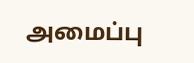அமைப்பு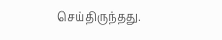செய்திருந்தது.